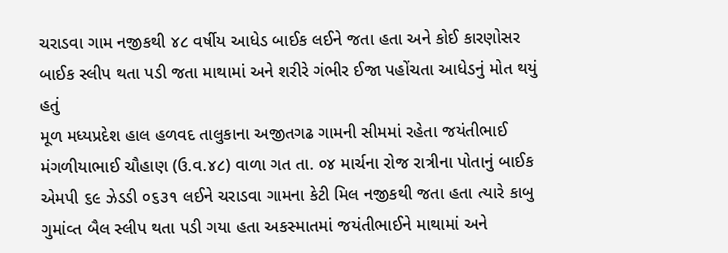ચરાડવા ગામ નજીકથી ૪૮ વર્ષીય આધેડ બાઈક લઈને જતા હતા અને કોઈ કારણોસર બાઈક સ્લીપ થતા પડી જતા માથામાં અને શરીરે ગંભીર ઈજા પહોંચતા આધેડનું મોત થયું હતું
મૂળ મધ્યપ્રદેશ હાલ હળવદ તાલુકાના અજીતગઢ ગામની સીમમાં રહેતા જયંતીભાઈ મંગળીયાભાઈ ચૌહાણ (ઉ.વ.૪૮) વાળા ગત તા. ૦૪ માર્ચના રોજ રાત્રીના પોતાનું બાઈક એમપી ૬૯ ઝેડડી ૦૬૩૧ લઈને ચરાડવા ગામના કેટી મિલ નજીકથી જતા હતા ત્યારે કાબુ ગુમાંવ્ત બૈલ સ્લીપ થતા પડી ગયા હતા અકસ્માતમાં જયંતીભાઈને માથામાં અને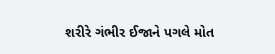શરીરે ગંભીર ઈજાને પગલે મોત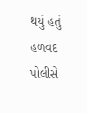થયું હતું હળવદ પોલીસે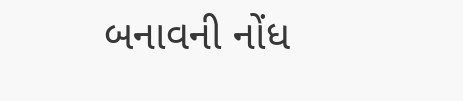બનાવની નોંધ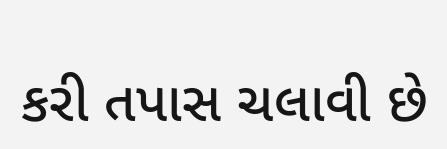કરી તપાસ ચલાવી છે